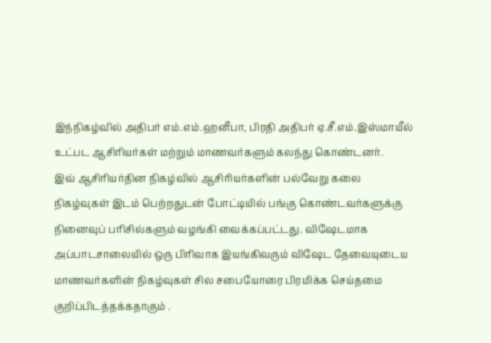இந்நிகழ்வில் அதிபர் எம்.எம்.ஹனீபா, பிரதி அதிபர் ஏ.சீ.எம்.இஸ்மாயீல் உட்பட ஆசிரியர்கள் மற்றும் மாணவர்களும் கலந்து கொண்டனர்.
இவ் ஆசிரியர்தின நிகழ்வில் ஆசிரியர்களின் பல்வேறு கலை நிகழ்வுகள் இடம் பெற்றதுடன் போட்டியில் பங்கு கொண்டவர்களுக்கு நினைவுப் பரிசில்களும் வழங்கி வைக்கப்பட்டது. விஷேடமாக அப்பாடசாலையில் ஒரு பிரிவாக இயங்கிவரும் விஷேட தேவையுடைய மாணவர்களின் நிகழ்வுகள் சில சபையோரை பிரமிக்க செய்தமை குறிப்பிடத்தக்கதாகும் .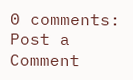0 comments:
Post a Comment